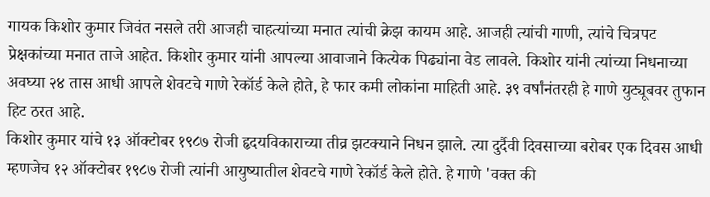गायक किशोर कुमार जिवंत नसले तरी आजही चाहत्यांच्या मनात त्यांची क्रेझ कायम आहे. आजही त्यांची गाणी, त्यांचे चित्रपट प्रेक्षकांच्या मनात ताजे आहेत. किशोर कुमार यांनी आपल्या आवाजाने कित्येक पिढ्यांना वेड लावले. किशोर यांनी त्यांच्या निधनाच्या अवघ्या २४ तास आधी आपले शेवटचे गाणे रेकॉर्ड केले होते, हे फार कमी लोकांना माहिती आहे. ३९ वर्षांनंतरही हे गाणे युट्यूबवर तुफान हिट ठरत आहे.
किशोर कुमार यांचे १३ ऑक्टोबर १९८७ रोजी हृदयविकाराच्या तीव्र झटक्याने निधन झाले. त्या दुर्दैवी दिवसाच्या बरोबर एक दिवस आधी म्हणजेच १२ ऑक्टोबर १९८७ रोजी त्यांनी आयुष्यातील शेवटचे गाणे रेकॉर्ड केले होते. हे गाणे 'वक्त की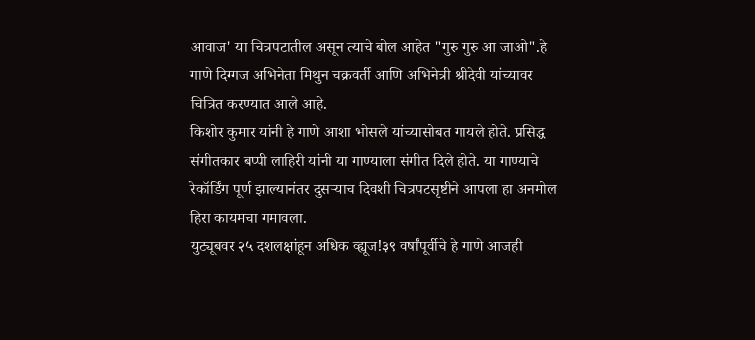आवाज' या चित्रपटातील असून त्याचे बोल आहेत "गुरु गुरु आ जाओ".हे गाणे दिग्गज अभिनेता मिथुन चक्रवर्ती आणि अभिनेत्री श्रीदेवी यांच्यावर चित्रित करण्यात आले आहे.
किशोर कुमार यांनी हे गाणे आशा भोसले यांच्यासोबत गायले होते. प्रसिद्ध संगीतकार बप्पी लाहिरी यांनी या गाण्याला संगीत दिले होते. या गाण्याचे रेकॉर्डिंग पूर्ण झाल्यानंतर दुसऱ्याच दिवशी चित्रपटसृष्टीने आपला हा अनमोल हिरा कायमचा गमावला.
युट्यूबवर २५ दशलक्षांहून अधिक व्ह्यूज!३९ वर्षांपूर्वीचे हे गाणे आजही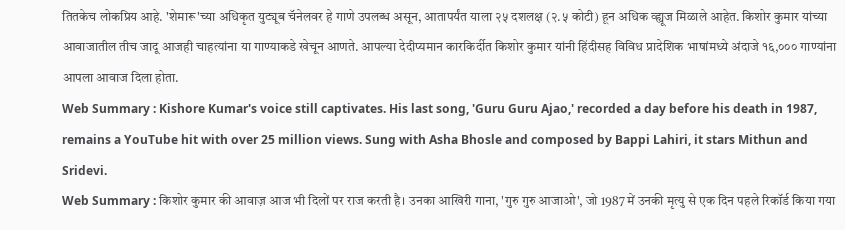तितकेच लोकप्रिय आहे. 'शेमारू'च्या अधिकृत युट्यूब चॅनेलवर हे गाणे उपलब्ध असून, आतापर्यंत याला २५ दशलक्ष (२.५ कोटी) हून अधिक व्ह्यूज मिळाले आहेत. किशोर कुमार यांच्या आवाजातील तीच जादू आजही चाहत्यांना या गाण्याकडे खेचून आणते. आपल्या देदीप्यमान कारकिर्दीत किशोर कुमार यांनी हिंदीसह विविध प्रादेशिक भाषांमध्ये अंदाजे १६,००० गाण्यांना आपला आवाज दिला होता.
Web Summary : Kishore Kumar's voice still captivates. His last song, 'Guru Guru Ajao,' recorded a day before his death in 1987, remains a YouTube hit with over 25 million views. Sung with Asha Bhosle and composed by Bappi Lahiri, it stars Mithun and Sridevi.
Web Summary : किशोर कुमार की आवाज़ आज भी दिलों पर राज करती है। उनका आखिरी गाना, 'गुरु गुरु आजाओ', जो 1987 में उनकी मृत्यु से एक दिन पहले रिकॉर्ड किया गया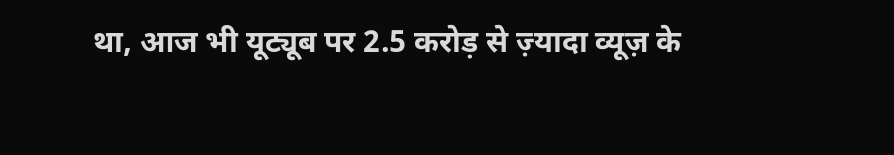था, आज भी यूट्यूब पर 2.5 करोड़ से ज़्यादा व्यूज़ के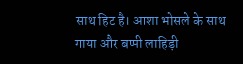साथ हिट है। आशा भोसले के साथ गाया और बप्पी लाहिड़ी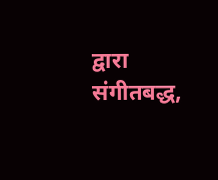द्वारा संगीतबद्ध,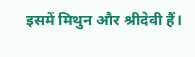इसमें मिथुन और श्रीदेवी हैं।